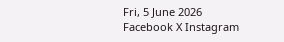Fri, 5 June 2026
Facebook X Instagram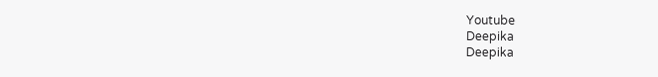Youtube
Deepika
Deepika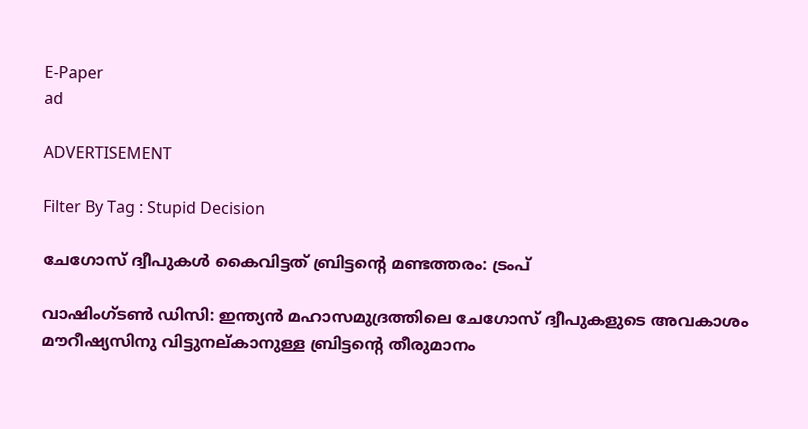E-Paper
ad

ADVERTISEMENT

Filter By Tag : Stupid Decision

ചേഗോസ് ദ്വീപുകൾ കൈവിട്ടത് ബ്രിട്ടന്‍റെ മണ്ടത്തരം: ട്രംപ്

വാഷിംഗ്ടൺ ഡിസി: ഇന്ത്യൻ മഹാസമുദ്രത്തിലെ ചേഗോസ് ദ്വീപുകളുടെ അവകാശം മൗറീഷ്യസിനു വിട്ടുനല്കാനുള്ള ബ്രിട്ടന്‍റെ തീരുമാനം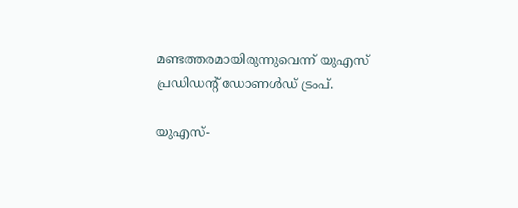മണ്ടത്തരമായിരുന്നുവെന്ന് യുഎസ് പ്രഡിഡന്‍റ് ഡോണൾഡ് ട്രംപ്.

യുഎസ്-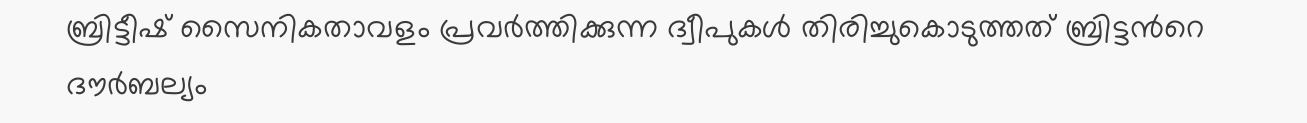ബ്രിട്ടീഷ് സൈനികതാവളം പ്രവർത്തിക്കുന്ന ദ്വീപുകൾ തിരിച്ചുകൊടുത്തത് ബ്രിട്ടന്‍റെ ദൗർബല്യം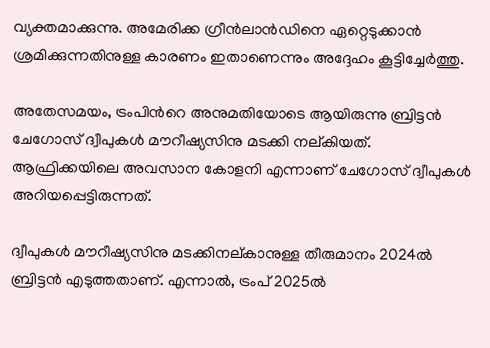വ്യക്തമാക്കുന്നു. അമേരിക്ക ഗ്രീൻലാൻഡിനെ ഏറ്റെടുക്കാൻ ശ്രമിക്കുന്നതിനുള്ള കാരണം ഇതാണെന്നും അദ്ദേഹം കൂട്ടിച്ചേർത്തു.

അതേസമയം, ട്രംപിന്‍റെ അനുമതിയോടെ ആയിരുന്നു ബ്രിട്ടൻ ചേഗോസ് ദ്വീപുകൾ മൗറീഷ്യസിനു മടക്കി നല്കിയത്. ആഫ്രിക്കയിലെ അവസാന കോളനി എന്നാണ് ചേഗോസ് ദ്വീപുകൾ അറിയപ്പെട്ടിരുന്നത്.

ദ്വീപുകൾ മൗറീഷ്യസിനു മടക്കിനല്കാനുള്ള തീരുമാനം 2024ൽ ബ്രിട്ടൻ എടുത്തതാണ്. എന്നാൽ, ട്രംപ് 2025ൽ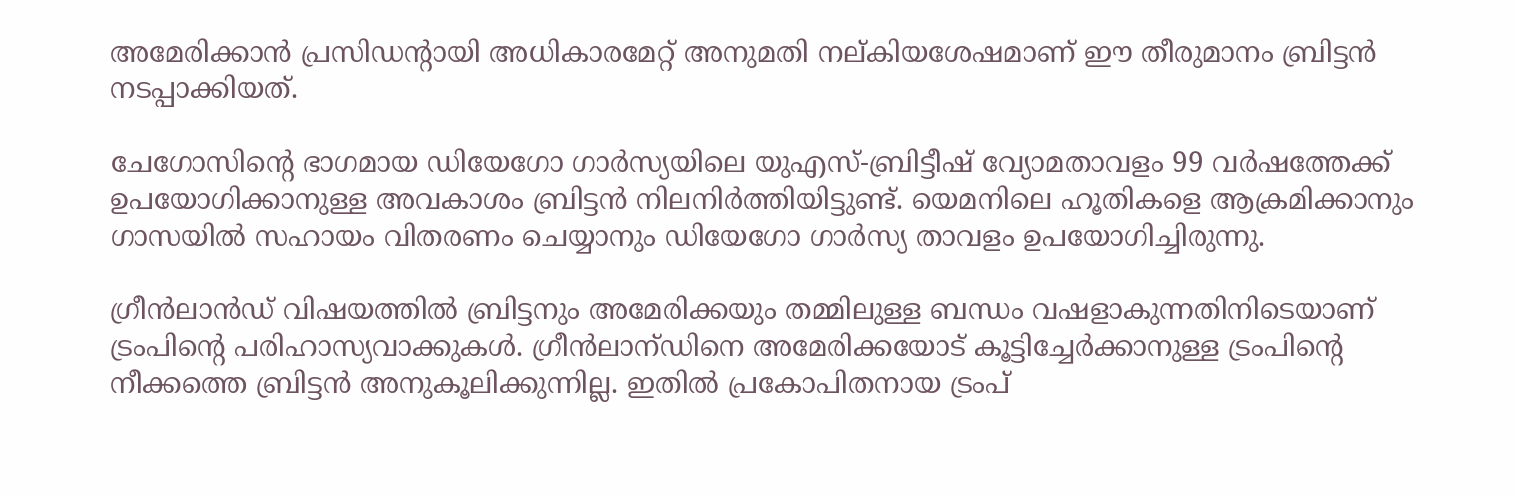അമേരിക്കാൻ പ്രസിഡന്‍റായി അധികാരമേറ്റ് അനുമതി നല്കിയശേഷമാണ് ഈ തീരുമാനം ബ്രിട്ടൻ നടപ്പാക്കിയത്.

ചേഗോസിന്‍റെ ഭാഗമായ ഡിയേഗോ ഗാർസ്യയിലെ യുഎസ്-ബ്രിട്ടീഷ് വ്യോമതാവളം 99 വർഷത്തേക്ക് ഉപയോഗിക്കാനുള്ള അവകാശം ബ്രിട്ടൻ നിലനിർത്തിയിട്ടുണ്ട്. യെമനിലെ ഹൂതികളെ ആക്രമിക്കാനും ഗാസയിൽ സഹായം വിതരണം ചെയ്യാനും ഡിയേഗോ ഗാർസ്യ താവളം ഉപയോഗിച്ചിരുന്നു.

ഗ്രീൻലാൻഡ് വിഷയത്തിൽ ബ്രിട്ടനും അമേരിക്കയും തമ്മിലുള്ള ബന്ധം വഷളാകുന്നതിനിടെയാണ് ട്രംപിന്‍റെ പരിഹാസ്യവാക്കുകൾ. ഗ്രീൻലാന്‌ഡിനെ അമേരിക്കയോട് കൂട്ടിച്ചേർക്കാനുള്ള ട്രംപിന്‍റെ നീക്കത്തെ ബ്രിട്ടൻ അനുകൂലിക്കുന്നില്ല. ഇതിൽ പ്രകോപിതനായ ട്രംപ്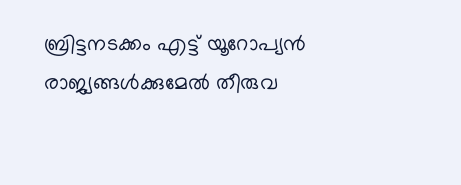ബ്രിട്ടനടക്കം എട്ട് യൂറോപ്യൻ രാജ്യങ്ങൾക്കുമേൽ തീരുവ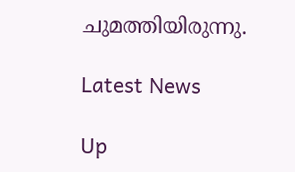ചുമത്തിയിരുന്നു.

Latest News

Up